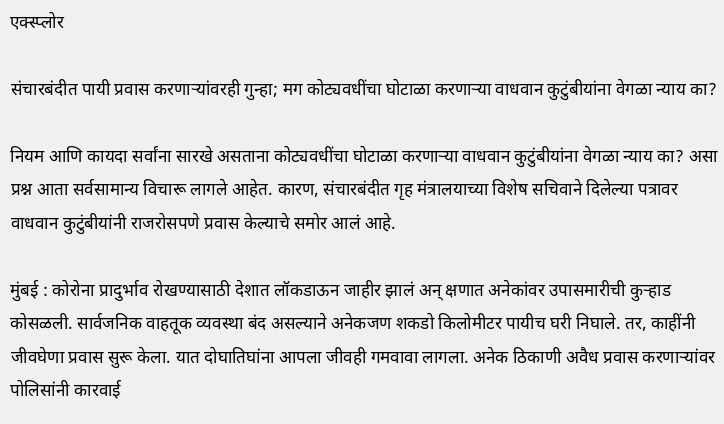एक्स्प्लोर

संचारबंदीत पायी प्रवास करणाऱ्यांवरही गुन्हा; मग कोट्यवधींचा घोटाळा करणाऱ्या वाधवान कुटुंबीयांना वेगळा न्याय का?

नियम आणि कायदा सर्वांना सारखे असताना कोट्यवधींचा घोटाळा करणाऱ्या वाधवान कुटुंबीयांना वेगळा न्याय का? असा प्रश्न आता सर्वसामान्य विचारू लागले आहेत. कारण, संचारबंदीत गृह मंत्रालयाच्या विशेष सचिवाने दिलेल्या पत्रावर वाधवान कुटुंबीयांनी राजरोसपणे प्रवास केल्याचे समोर आलं आहे.

मुंबई : कोरोना प्रादुर्भाव रोखण्यासाठी देशात लॉकडाऊन जाहीर झालं अन् क्षणात अनेकांवर उपासमारीची कुऱ्हाड कोसळली. सार्वजनिक वाहतूक व्यवस्था बंद असल्याने अनेकजण शकडो किलोमीटर पायीच घरी निघाले. तर, काहींनी जीवघेणा प्रवास सुरू केला. यात दोघातिघांना आपला जीवही गमवावा लागला. अनेक ठिकाणी अवैध प्रवास करणाऱ्यांवर पोलिसांनी कारवाई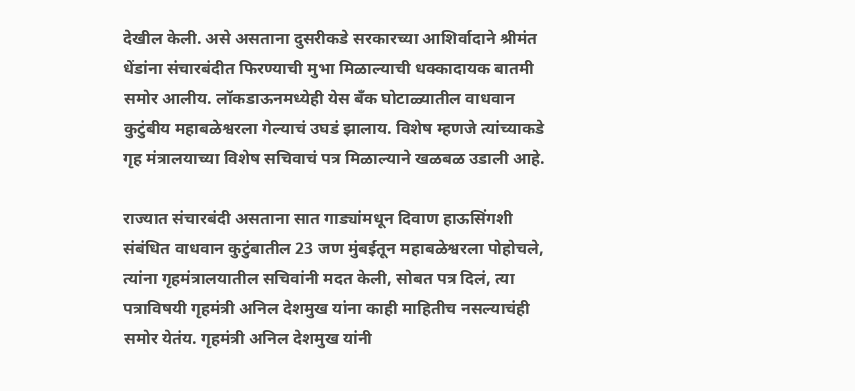देखील केली. असे असताना दुसरीकडे सरकारच्या आशिर्वादाने श्रीमंत धेंडांना संचारबंदीत फिरण्याची मुभा मिळाल्याची धक्कादायक बातमी समोर आलीय. लॉकडाऊनमध्येही येस बँक घोटाळ्यातील वाधवान कुटुंबीय महाबळेश्वरला गेल्याचं उघडं झालाय. विशेष म्हणजे त्यांच्याकडे गृह मंत्रालयाच्या विशेष सचिवाचं पत्र मिळाल्याने खळबळ उडाली आहे.

राज्यात संचारबंदी असताना सात गाड्यांमधून दिवाण हाऊसिंगशी संबंधित वाधवान कुटुंबातील 23 जण मुंबईतून महाबळेश्वरला पोहोचले, त्यांना गृहमंत्रालयातील सचिवांनी मदत केली, सोबत पत्र दिलं, त्या पत्राविषयी गृहमंत्री अनिल देशमुख यांना काही माहितीच नसल्याचंही समोर येतंय. गृहमंत्री अनिल देशमुख यांनी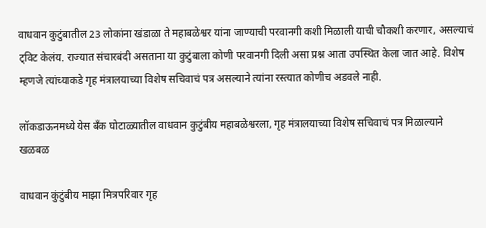वाधवान कुटुंबातील 23 लोकांना खंडाळा ते महाबळेश्वर यांना जाण्याची परवानगी कशी मिळाली याची चौकशी करणार, असल्याचं ट्विट केलंय. राज्यात संचारबंदी असताना या कुटुंबाला कोणी परवानगी दिली असा प्रश्न आता उपस्थित केला जात आहे. विशेष म्हणजे त्यांच्याकडे गृह मंत्रालयाच्या विशेष सचिवाचं पत्र असल्याने त्यांना रस्त्यात कोणीच अडवले नाही.

लॉकडाऊनमध्ये येस बँक घोटाळ्यातील वाधवान कुटुंबीय महाबळेश्वरला, गृह मंत्रालयाच्या विशेष सचिवाचं पत्र मिळाल्याने खळबळ

वाधवान कुंटुंबीय माझा मित्रपरिवार गृह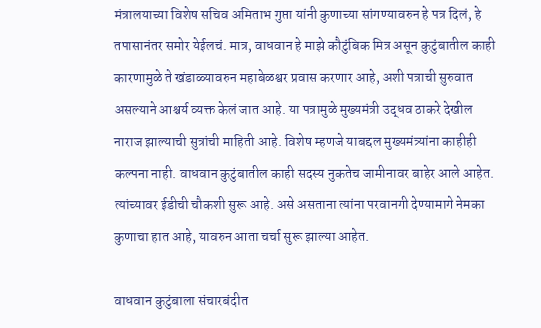मंत्रालयाच्या विशेष सचिव अमिताभ गुप्ता यांनी कुणाच्या सांगण्यावरुन हे पत्र दिलं, हे तपासानंतर समोर येईलचं. मात्र, वाधवान हे माझे कौटुंबिक मित्र असून कुटुंबातील काही कारणामुळे ते खंडाळ्यावरुन महाबेळश्वर प्रवास करणार आहे, अशी पत्राची सुरुवात असल्याने आश्चर्य व्यक्त केलं जात आहे. या पत्रामुळे मुख्यमंत्री उद्धव ठाकरे देखील नाराज झाल्याची सुत्रांची माहिती आहे. विशेष म्हणजे याबद्दल मुख्यमंत्र्यांना काहीही कल्पना नाही. वाधवान कुटुंबातील काही सदस्य नुकतेच जामीनावर बाहेर आले आहेत. त्यांच्यावर ईडीची चौकशी सुरू आहे. असे असताना त्यांना परवानगी देण्यामागे नेमका कुणाचा हात आहे, यावरुन आता चर्चा सुरू झाल्या आहेत.

वाधवान कुटुंबाला संचारबंदीत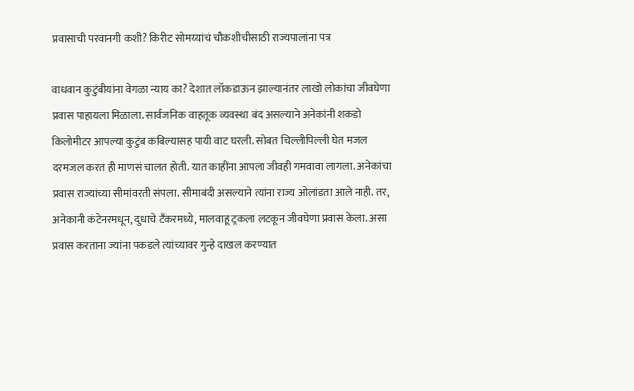प्रवासाची परवानगी कशी? किरीट सोमय्यांचं चौकशीचीसाठी राज्यपालांना पत्र

वाधवान कुटुंबीयांना वेगळा न्याय का? देशात लॉकडाऊन झाल्यानंतर लाखो लोकांचा जीवघेणा प्रवास पाहायला मिळाला. सार्वजनिक वाहतूक व्यवस्था बंद असल्याने अनेकांनी शकडो किलोमीटर आपल्या कुटुंब कबिल्यासह पायी वाट घरली. सोबत चिल्लीपिल्ली घेत मजल दरमजल करत ही माणसं चालत होती. यात काहींना आपला जीवही गमवावा लागला. अनेकांचा प्रवास राज्यांच्या सीमांवरती संपला. सीमाबंदी असल्याने त्यांना राज्य ओलांडता आले नाही. तर, अनेकानी कंटेनरमधून, दुधाचे टँकरमध्ये, मालवाहू ट्रकला लटकून जीवघेणा प्रवास केला. असा प्रवास करताना ज्यांना पकडले त्यांच्यावर गुन्हे दाखल करण्यात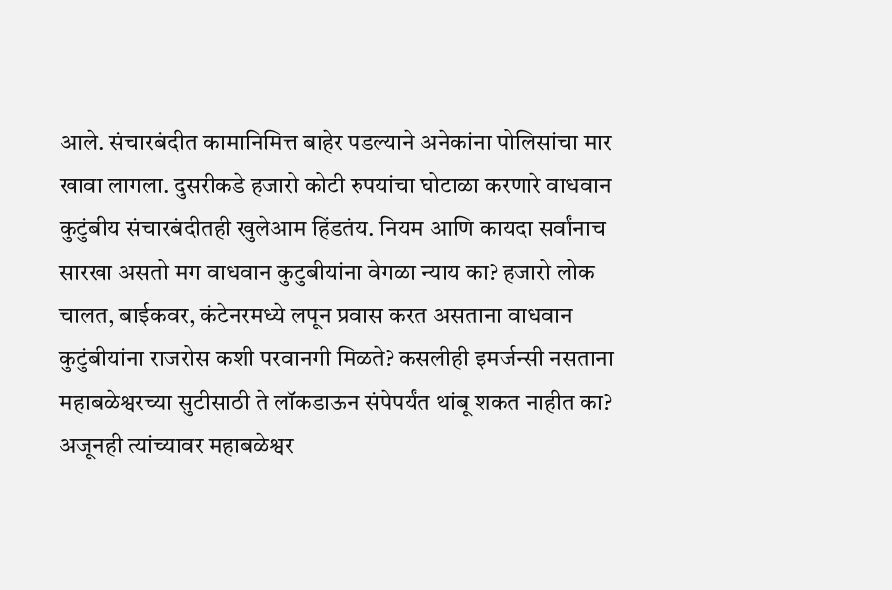आले. संचारबंदीत कामानिमित्त बाहेर पडल्याने अनेकांना पोलिसांचा मार खावा लागला. दुसरीकडे हजारो कोटी रुपयांचा घोटाळा करणारे वाधवान कुटुंबीय संचारबंदीतही खुलेआम हिंडतंय. नियम आणि कायदा सर्वांनाच सारखा असतो मग वाधवान कुटुबीयांना वेगळा न्याय का? हजारो लोक चालत, बाईकवर, कंटेनरमध्ये लपून प्रवास करत असताना वाधवान कुटुंबीयांना राजरोस कशी परवानगी मिळते? कसलीही इमर्जन्सी नसताना महाबळेश्वरच्या सुटीसाठी ते लॉकडाऊन संपेपर्यंत थांबू शकत नाहीत का? अजूनही त्यांच्यावर महाबळेश्वर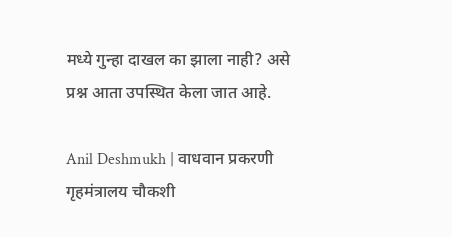मध्ये गुन्हा दाखल का झाला नाही? असे प्रश्न आता उपस्थित केला जात आहे.

Anil Deshmukh | वाधवान प्रकरणी गृहमंत्रालय चौकशी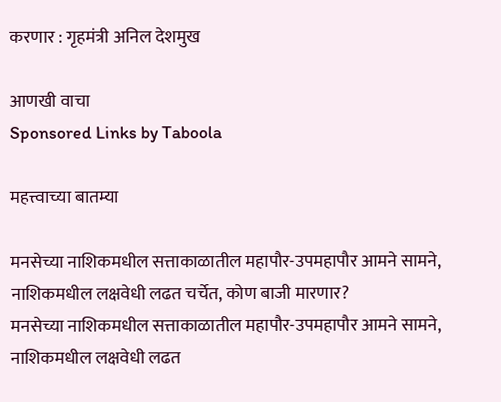करणार : गृहमंत्री अनिल देशमुख

आणखी वाचा
Sponsored Links by Taboola

महत्त्वाच्या बातम्या

मनसेच्या नाशिकमधील सत्ताकाळातील महापौर-उपमहापौर आमने सामने, नाशिकमधील लक्षवेधी लढत चर्चेत, कोण बाजी मारणार?
मनसेच्या नाशिकमधील सत्ताकाळातील महापौर-उपमहापौर आमने सामने, नाशिकमधील लक्षवेधी लढत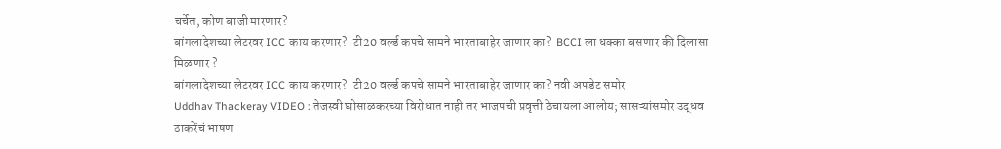चर्चेत, कोण बाजी मारणार?
बांगलादेशच्या लेटरवर ICC काय करणार?  टी20 वर्ल्ड कपचे सामने भारताबाहेर जाणार का?  BCCI ला धक्का बसणार की दिलासा मिळणार ?
बांगलादेशच्या लेटरवर ICC काय करणार?  टी20 वर्ल्ड कपचे सामने भारताबाहेर जाणार का? नवी अपडेट समोर
Uddhav Thackeray VIDEO : तेजस्वी घोसाळकरच्या विरोधात नाही तर भाजपची प्रवृत्ती ठेचायला आलोय; सासऱ्यांसमोर उद्धव ठाकरेंचं भाषण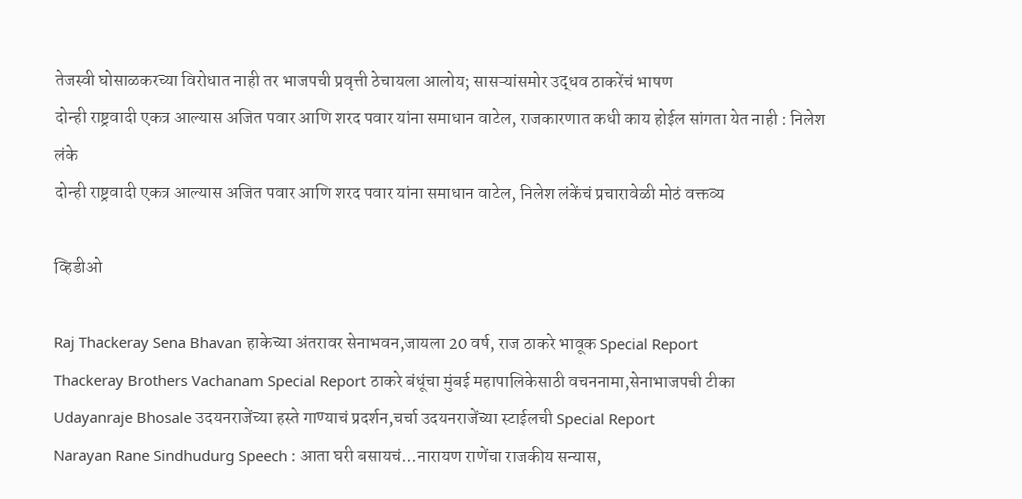तेजस्वी घोसाळकरच्या विरोधात नाही तर भाजपची प्रवृत्ती ठेचायला आलोय; सासऱ्यांसमोर उद्धव ठाकरेंचं भाषण
दोन्ही राष्ट्रवादी एकत्र आल्यास अजित पवार आणि शरद पवार यांना समाधान वाटेल, राजकारणात कधी काय होईल सांगता येत नाही : निलेश लंके
दोन्ही राष्ट्रवादी एकत्र आल्यास अजित पवार आणि शरद पवार यांना समाधान वाटेल, निलेश लंकेंचं प्रचारावेळी मोठं वक्तव्य

व्हिडीओ

Raj Thackeray Sena Bhavan हाकेच्या अंतरावर सेनाभवन,जायला 20 वर्ष, राज ठाकरे भावूक Special Report
Thackeray Brothers Vachanam Special Report ठाकरे बंधूंचा मुंबई महापालिकेसाठी वचननामा,सेनाभाजपची टीका
Udayanraje Bhosale उदयनराजेंच्या हस्ते गाण्याचं प्रदर्शन,चर्चा उदयनराजेंच्या स्टाईलची Special Report
Narayan Rane Sindhudurg Speech : आता घरी बसायचं...नारायण राणेंचा राजकीय सन्यास,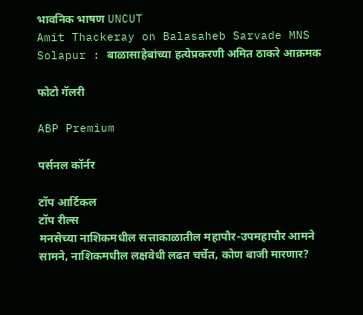भावनिक भाषण UNCUT
Amit Thackeray on Balasaheb Sarvade MNS Solapur : बाळासाहेबांच्या हत्येप्रकरणी अमित ठाकरे आक्रमक

फोटो गॅलरी

ABP Premium

पर्सनल कॉर्नर

टॉप आर्टिकल
टॉप रील्स
मनसेच्या नाशिकमधील सत्ताकाळातील महापौर-उपमहापौर आमने सामने, नाशिकमधील लक्षवेधी लढत चर्चेत, कोण बाजी मारणार?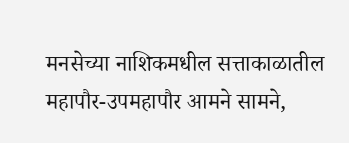मनसेच्या नाशिकमधील सत्ताकाळातील महापौर-उपमहापौर आमने सामने,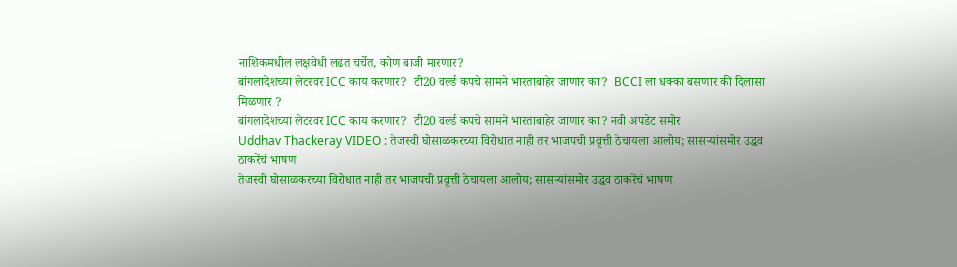नाशिकमधील लक्षवेधी लढत चर्चेत, कोण बाजी मारणार?
बांगलादेशच्या लेटरवर ICC काय करणार?  टी20 वर्ल्ड कपचे सामने भारताबाहेर जाणार का?  BCCI ला धक्का बसणार की दिलासा मिळणार ?
बांगलादेशच्या लेटरवर ICC काय करणार?  टी20 वर्ल्ड कपचे सामने भारताबाहेर जाणार का? नवी अपडेट समोर
Uddhav Thackeray VIDEO : तेजस्वी घोसाळकरच्या विरोधात नाही तर भाजपची प्रवृत्ती ठेचायला आलोय; सासऱ्यांसमोर उद्धव ठाकरेंचं भाषण
तेजस्वी घोसाळकरच्या विरोधात नाही तर भाजपची प्रवृत्ती ठेचायला आलोय; सासऱ्यांसमोर उद्धव ठाकरेंचं भाषण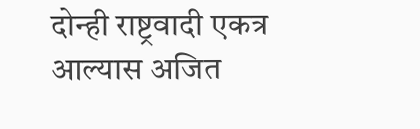दोन्ही राष्ट्रवादी एकत्र आल्यास अजित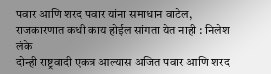पवार आणि शरद पवार यांना समाधान वाटेल, राजकारणात कधी काय होईल सांगता येत नाही : निलेश लंके
दोन्ही राष्ट्रवादी एकत्र आल्यास अजित पवार आणि शरद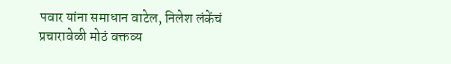पवार यांना समाधान वाटेल, निलेश लंकेंचं प्रचारावेळी मोठं वक्तव्य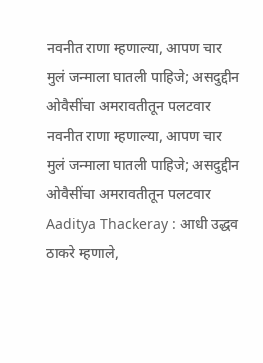नवनीत राणा म्हणाल्या, आपण चार मुलं जन्माला घातली पाहिजे; असदुद्दीन ओवैसींचा अमरावतीतून पलटवार
नवनीत राणा म्हणाल्या, आपण चार मुलं जन्माला घातली पाहिजे; असदुद्दीन ओवैसींचा अमरावतीतून पलटवार
Aaditya Thackeray : आधी उद्धव ठाकरे म्हणाले,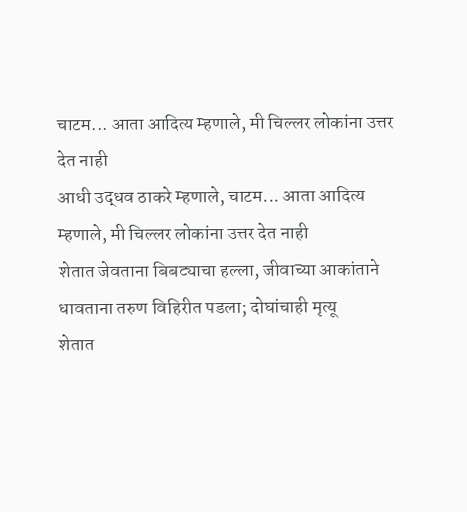चाटम... आता आदित्य म्हणाले, मी चिल्लर लोकांना उत्तर देत नाही
आधी उद्धव ठाकरे म्हणाले, चाटम... आता आदित्य म्हणाले, मी चिल्लर लोकांना उत्तर देत नाही
शेतात जेवताना बिबट्याचा हल्ला, जीवाच्या आकांताने धावताना तरुण विहिरीत पडला; दोघांचाही मृत्यू
शेतात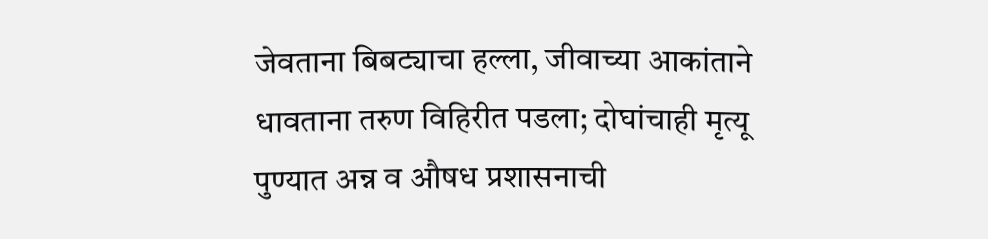जेवताना बिबट्याचा हल्ला, जीवाच्या आकांताने धावताना तरुण विहिरीत पडला; दोघांचाही मृत्यू
पुण्यात अन्न व औषध प्रशासनाची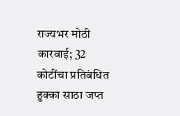राज्यभर मोठी कारवाई; 32 कोटींचा प्रतिबंधित हुक्का साठा जप्त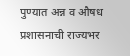पुण्यात अन्न व औषध प्रशासनाची राज्यभर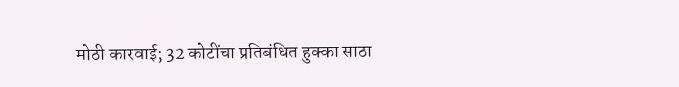मोठी कारवाई; 32 कोटींचा प्रतिबंधित हुक्का साठा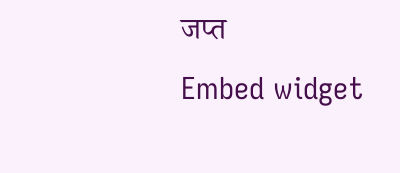जप्त
Embed widget